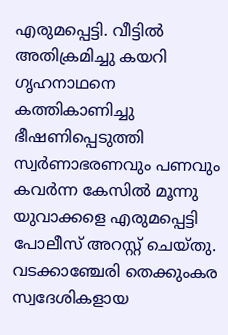എരുമപ്പെട്ടി. വീട്ടിൽ അതിക്രമിച്ചു കയറി ഗൃഹനാഥനെ കത്തികാണിച്ചു ഭീഷണിപ്പെടുത്തി സ്വർണാഭരണവും പണവും കവർന്ന കേസിൽ മൂന്നു യുവാക്കളെ എരുമപ്പെട്ടി പോലീസ് അറസ്റ്റ് ചെയ്തു. വടക്കാഞ്ചേരി തെക്കുംകര സ്വദേശികളായ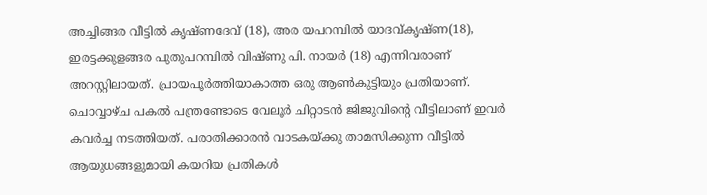അച്ചിങ്ങര വീട്ടിൽ കൃഷ്ണദേവ് (18), അര യപറമ്പിൽ യാദവ്കൃഷ്ണ(18), ഇരട്ടക്കുളങ്ങര പുതുപറമ്പിൽ വിഷ്ണു പി. നായർ (18) എന്നിവരാണ് അറസ്റ്റിലായത്. പ്രായപൂർത്തിയാകാത്ത ഒരു ആൺകുട്ടിയും പ്രതിയാണ്.
ചൊവ്വാഴ്ച പകൽ പന്ത്രണ്ടോടെ വേലൂർ ചിറ്റാടൻ ജിജുവിന്റെ വീട്ടിലാണ് ഇവർ കവർച്ച നടത്തിയത്. പരാതിക്കാരൻ വാടകയ്ക്കു താമസിക്കുന്ന വീട്ടിൽ ആയുധങ്ങളുമായി കയറിയ പ്രതികൾ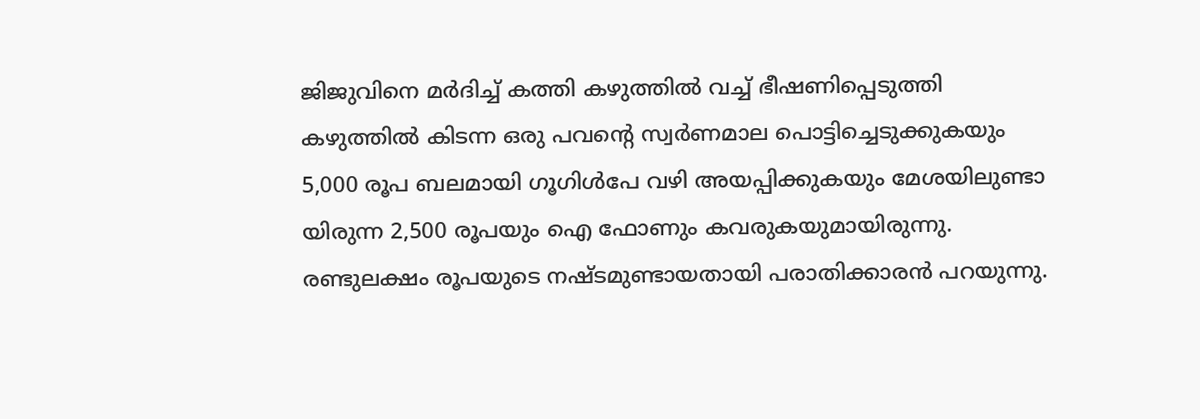ജിജുവിനെ മർദിച്ച് കത്തി കഴുത്തിൽ വച്ച് ഭീഷണിപ്പെടുത്തി കഴുത്തിൽ കിടന്ന ഒരു പവന്റെ സ്വർണമാല പൊട്ടിച്ചെടുക്കുകയും 5,000 രൂപ ബലമായി ഗൂഗിൾപേ വഴി അയപ്പിക്കുകയും മേശയിലുണ്ടാ യിരുന്ന 2,500 രൂപയും ഐ ഫോണും കവരുകയുമായിരുന്നു.
രണ്ടുലക്ഷം രൂപയുടെ നഷ്ടമുണ്ടായതായി പരാതിക്കാരൻ പറയുന്നു.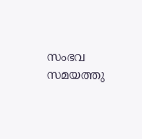സംഭവ സമയത്തു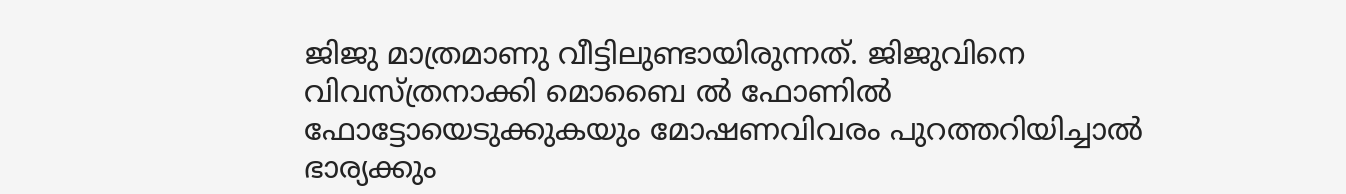ജിജു മാത്രമാണു വീട്ടിലുണ്ടായിരുന്നത്. ജിജുവിനെ വിവസ്ത്രനാക്കി മൊബൈ ൽ ഫോണിൽ ഫോട്ടോയെടുക്കുകയും മോഷണവിവരം പുറത്തറിയിച്ചാൽ ഭാര്യക്കും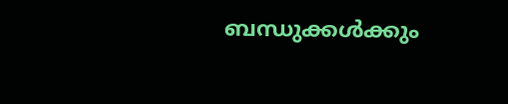ബന്ധുക്കൾക്കും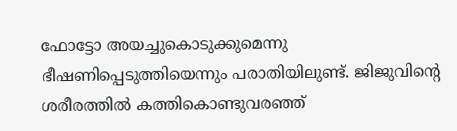ഫോട്ടോ അയച്ചുകൊടുക്കുമെന്നു ഭീഷണിപ്പെടുത്തിയെന്നും പരാതിയിലുണ്ട്. ജിജുവിന്റെ ശരീരത്തിൽ കത്തികൊണ്ടുവരഞ്ഞ്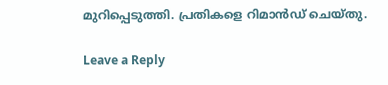മുറിപ്പെടുത്തി. പ്രതികളെ റിമാൻഡ് ചെയ്തു.

Leave a Reply